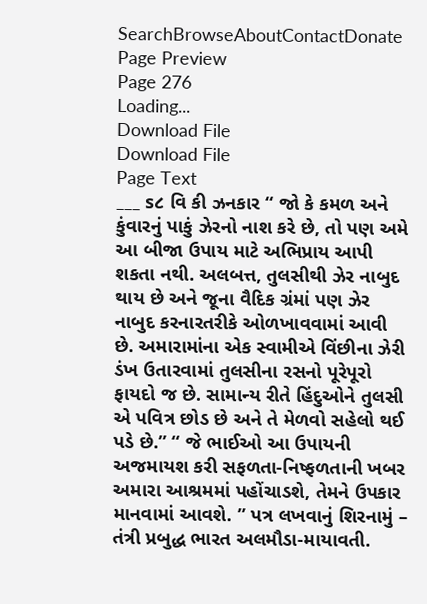SearchBrowseAboutContactDonate
Page Preview
Page 276
Loading...
Download File
Download File
Page Text
___ s૮ વિ કી ઝનકાર “ જો કે કમળ અને કુંવારનું પાકું ઝેરનો નાશ કરે છે, તો પણ અમે આ બીજા ઉપાય માટે અભિપ્રાય આપી શકતા નથી. અલબત્ત, તુલસીથી ઝેર નાબુદ થાય છે અને જૂના વૈદિક ગ્રંમાં પણ ઝેર નાબુદ કરનારતરીકે ઓળખાવવામાં આવી છે. અમારામાંના એક સ્વામીએ વિંછીના ઝેરી ડંખ ઉતારવામાં તુલસીના રસનો પૂરેપૂરો ફાયદો જ છે. સામાન્ય રીતે હિંદુઓને તુલસી એ પવિત્ર છોડ છે અને તે મેળવો સહેલો થઈ પડે છે.” “ જે ભાઈઓ આ ઉપાયની અજમાયશ કરી સફળતા-નિષ્ફળતાની ખબર અમારા આશ્રમમાં પહોંચાડશે, તેમને ઉપકાર માનવામાં આવશે. ” પત્ર લખવાનું શિરનામું – તંત્રી પ્રબુદ્ધ ભારત અલમૌડા-માયાવતી.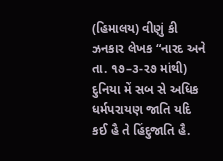(હિમાલય) વીણું કી ઝનકાર લેખક “નારદ અને તા. ૧૭–૩-ર૭ માંથી) દુનિયા મેં સબ સે અધિક ધર્મપરાયણ જાતિ યદિ કઈ હૈ તે હિંદુજાતિ હૈ.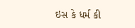ઇસ કે ધર્મ કી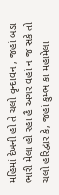મહિમાં દેખની હો તે ચલો વૃન્દાવન , જહાં બડા ભારી મેલા હો રહા હૈ અગર વહાં ન જ સકે તો ચલો હરિદ્વાર કે, જહાં કુમ્ભ કા મહામેલા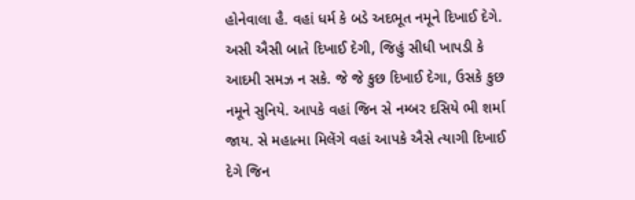હોનેવાલા હૈ. વહાં ધર્મ કે બડે અદભૂત નમૂને દિખાઈ દેગે. અસી ઐસી બાતે દિખાઈ દેગી, જિહું સીધી ખાપડી કે આદમી સમઝ ન સકે. જે જે કુછ દિખાઈ દેગા, ઉસકે કુછ નમૂને સુનિયે. આપકે વહાં જિન સે નમ્બર દસિયે ભી શર્મા જાય. સે મહાત્મા મિલેંગે વહાં આપકે ઐસે ત્યાગી દિખાઈ દેગે જિન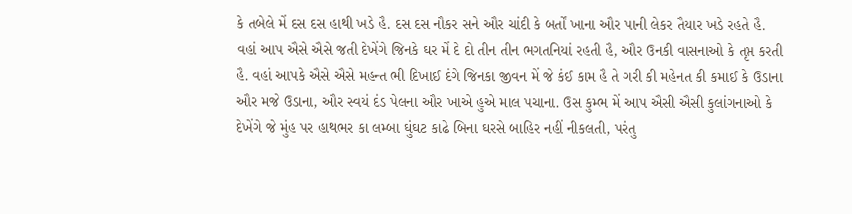કે તબેલે મેં દસ દસ હાથી ખડે હૈ. દસ દસ નૌકર સને ઔર ચાંદી કે બર્તોં ખાના ઔર પાની લેકર તૈયાર ખડે રહતે હૈ. વહાં આપ ઐસે ઐસે જતી દેખેંગે જિનકે ઘર મેં દે દો તીન તીન ભગતનિયાં રહતી હૈ, ઔર ઉનકી વાસનાઓ કે તૃપ્ત કરતી હૈ. વહાં આપકે ઐસે ઐસે મહન્ત ભી દિખાઈ દંગે જિનકા જીવન મેં જે કંઈ કામ હૈ તે ગરી કી મહેનત કી કમાઈ કે ઉડાના ઔર મજે ઉડાના, ઔર સ્વયં દંડ પેલના ઔર ખાએ હુએ માલ પચાના. ઉસ કુમ્ભ મેં આપ ઐસી ઐસી કુલાંગનાઓ કે દેખેંગે જે મુંહ પર હાથભર કા લમ્બા ઘુંઘટ કાઢે બિના ઘરસે બાહિર નહીં નીકલતી, પરંતુ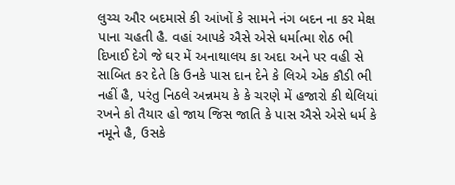લુચ્ચ ઔર બદમાસે કી આંખોં કે સામને નંગ બદન ના કર મેક્ષ પાના ચહતી હૈ. વહાં આપકે ઐસે એસે ધર્માત્મા શેઠ ભી દિખાઈ દેગે જે ઘર મેં અનાથાલય કા અદા અને પર વહી સે સાબિત કર દેતે કિ ઉનકે પાસ દાન દેને કે લિએ એક કૌડી ભી નહીં હૈ, પરંતુ નિઠલે અન્નમય કે કે ચરણે મેં હજારો કી થેલિયાં રખને કો તૈયાર હો જાય જિસ જાતિ કે પાસ ઐસે એસે ધર્મ કે નમૂને હૈ, ઉસકે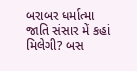બરાબર ધર્માત્મા જાતિ સંસાર મેં કહાં મિલેગી? બસ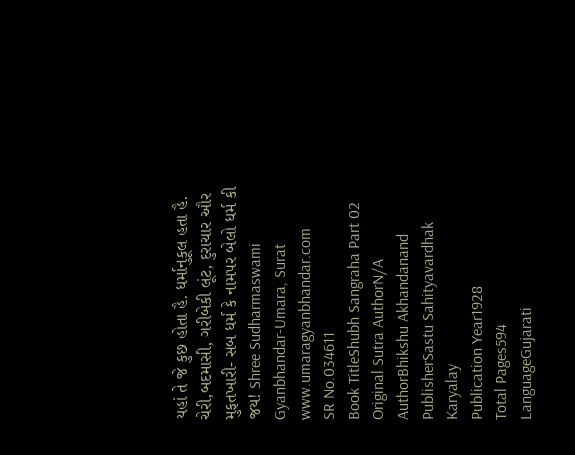યહાં તે જે કુછ હોતા હૈ. ધર્માનુકૂલ હતા હૈ. ચેરી,બદમાસી, ગરીબેકી લૂંટ, દુરાચાર ઔર મુફતખારી- સબ ધર્મ કે નામપર બેલો ધર્મ કી જય! Shree Sudharmaswami Gyanbhandar-Umara, Surat www.umaragyanbhandar.com
SR No.034611
Book TitleShubh Sangraha Part 02
Original Sutra AuthorN/A
AuthorBhikshu Akhandanand
PublisherSastu Sahityavardhak Karyalay
Publication Year1928
Total Pages594
LanguageGujarati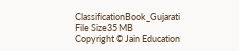ClassificationBook_Gujarati
File Size35 MB
Copyright © Jain Education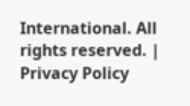International. All rights reserved. | Privacy Policy